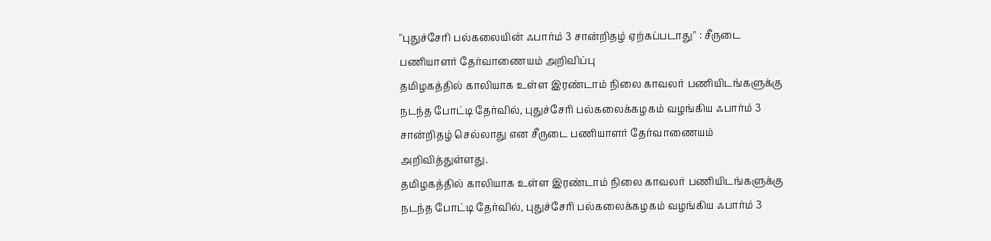"புதுச்சேரி பல்கலையின் ஃபார்ம் 3 சான்றிதழ் ஏற்கப்படாது" : சீருடை பணியாளர் தேர்வாணையம் அறிவிப்பு
தமிழகத்தில் காலியாக உள்ள இரண்டாம் நிலை காவலர் பணியிடங்களுக்கு நடந்த போட்டி தேர்வில், புதுச்சேரி பல்கலைக்கழகம் வழங்கிய ஃபார்ம் 3 சான்றிதழ் செல்லாது என சீருடை பணியாளர் தேர்வாணையம் அறிவித்துள்ளது.
தமிழகத்தில் காலியாக உள்ள இரண்டாம் நிலை காவலர் பணியிடங்களுக்கு நடந்த போட்டி தேர்வில், புதுச்சேரி பல்கலைக்கழகம் வழங்கிய ஃபார்ம் 3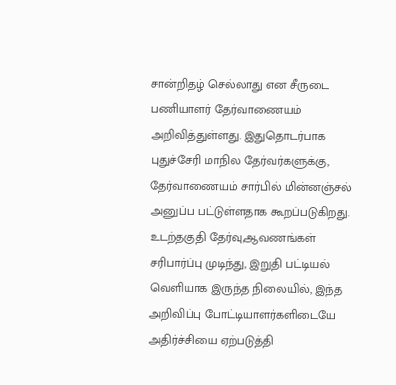சான்றிதழ் செல்லாது என சீருடை பணியாளர் தேர்வாணையம் அறிவித்துள்ளது. இதுதொடர்பாக புதுச்சேரி மாநில தேர்வர்களுக்கு, தேர்வாணையம் சார்பில் மின்னஞ்சல் அனுப்ப பட்டுள்ளதாக கூறப்படுகிறது. உடற்தகுதி தேர்வு,ஆவணங்கள் சரிபார்ப்பு முடிந்து, இறுதி பட்டியல் வெளியாக இருந்த நிலையில், இந்த அறிவிப்பு போட்டியாளர்களிடையே அதிர்ச்சியை ஏற்படுத்தி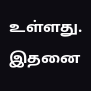உள்ளது. இதனை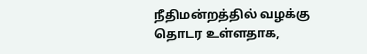நீதிமன்றத்தில் வழக்கு தொடர உள்ளதாக,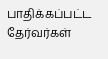பாதிக்கப்பட்ட தேர்வர்கள்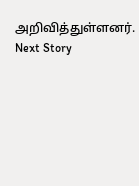அறிவித்துள்ளனர்.
Next Story